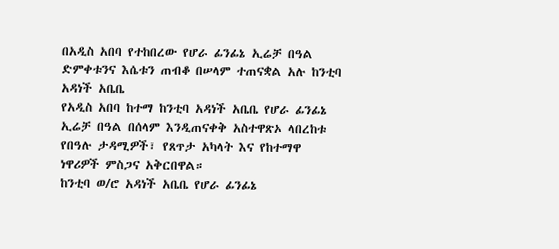በአዲስ አበባ የተከበረው የሆራ ፊንፊኔ ኢሬቻ በዓል ድምቀቱንና እሴቱን ጠብቆ በሠላም ተጠናቋል አሉ ከንቲባ አዳነች አቤቤ
የአዲስ አበባ ከተማ ከንቲባ አዳነች አቤቤ የሆራ ፊንፊኔ ኢሬቻ በዓል በሰላም እንዲጠናቀቅ አስተዋጽኦ ላበረከቱ የበዓሉ ታዳሚዎች፣ የጸጥታ አካላት እና የከተማዋ ነዋሪዎች ምስጋና አቅርበዋል።
ከንቲባ ወ/ሮ አዳነች አቤቤ የሆራ ፊንፊኔ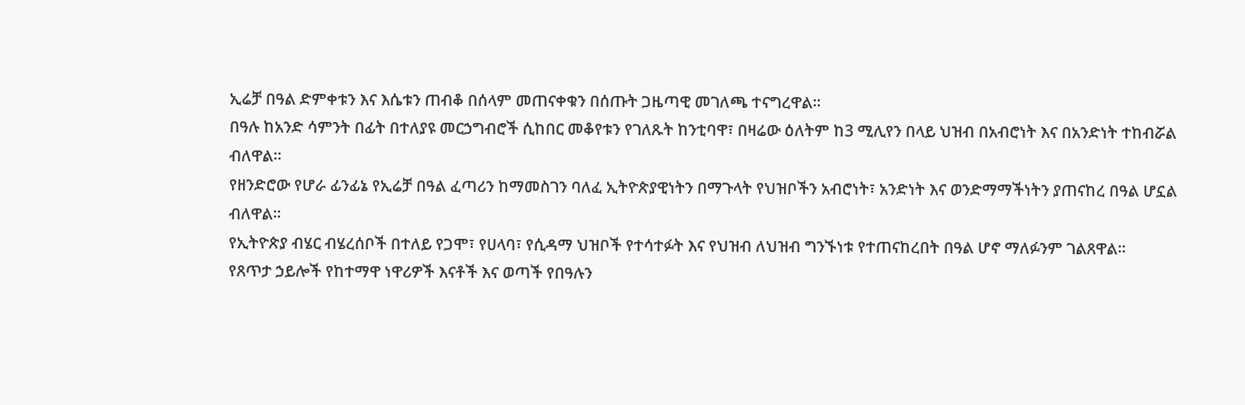ኢሬቻ በዓል ድምቀቱን እና እሴቱን ጠብቆ በሰላም መጠናቀቁን በሰጡት ጋዜጣዊ መገለጫ ተናግረዋል።
በዓሉ ከአንድ ሳምንት በፊት በተለያዩ መርኃግብሮች ሲከበር መቆየቱን የገለጹት ከንቲባዋ፣ በዛሬው ዕለትም ከ3 ሚሊየን በላይ ህዝብ በአብሮነት እና በአንድነት ተከብሯል ብለዋል።
የዘንድሮው የሆራ ፊንፊኔ የኢሬቻ በዓል ፈጣሪን ከማመስገን ባለፈ ኢትዮጵያዊነትን በማጉላት የህዝቦችን አብሮነት፣ አንድነት እና ወንድማማችነትን ያጠናከረ በዓል ሆኗል ብለዋል።
የኢትዮጵያ ብሄር ብሄረሰቦች በተለይ የጋሞ፣ የሀላባ፣ የሲዳማ ህዝቦች የተሳተፉት እና የህዝብ ለህዝብ ግንኙነቱ የተጠናከረበት በዓል ሆኖ ማለፉንም ገልጸዋል።
የጸጥታ ኃይሎች የከተማዋ ነዋሪዎች እናቶች እና ወጣች የበዓሉን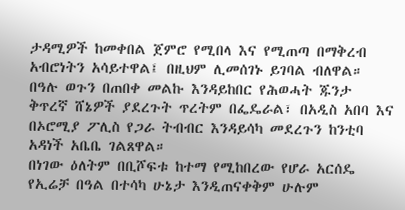ታዳሚዎች ከመቀበል ጀምሮ የሚበላ እና የሚጠጣ በማቅረብ አብሮነትን አሳይተዋል፤ በዚህም ሊመሰገኑ ይገባል ብለዋል።
በዓሉ ወጉን በጠበቀ መልኩ እንዳይከበር የሕወሓት ጁንታ ቅጥረኛ ሸኔዎች ያደረጉት ጥረትም በፌዴራል፣ በአዲስ አበባ እና በኦሮሚያ ፖሊስ የጋራ ትብብር እንዳይሳካ መደረጉን ከንቲባ አዳነች አቤቤ ገልጸዋል።
በነገው ዕለትም በቢሾፍቱ ከተማ የሚከበረው የሆራ አርሰዴ የኢሬቻ በዓል በተሳካ ሁኔታ እንዲጠናቀቅም ሁሉም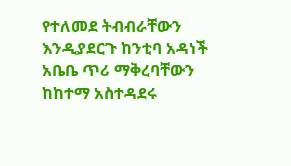የተለመደ ትብብራቸውን እንዲያደርጉ ከንቲባ አዳነች አቤቤ ጥሪ ማቅረባቸውን ከከተማ አስተዳደሩ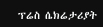ፕሬስ ሴክሬታሪያት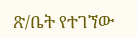ጽ/ቤት የተገኘው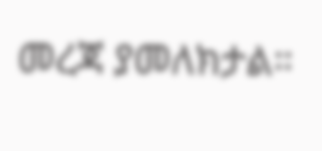መረጃ ያመለክታል።